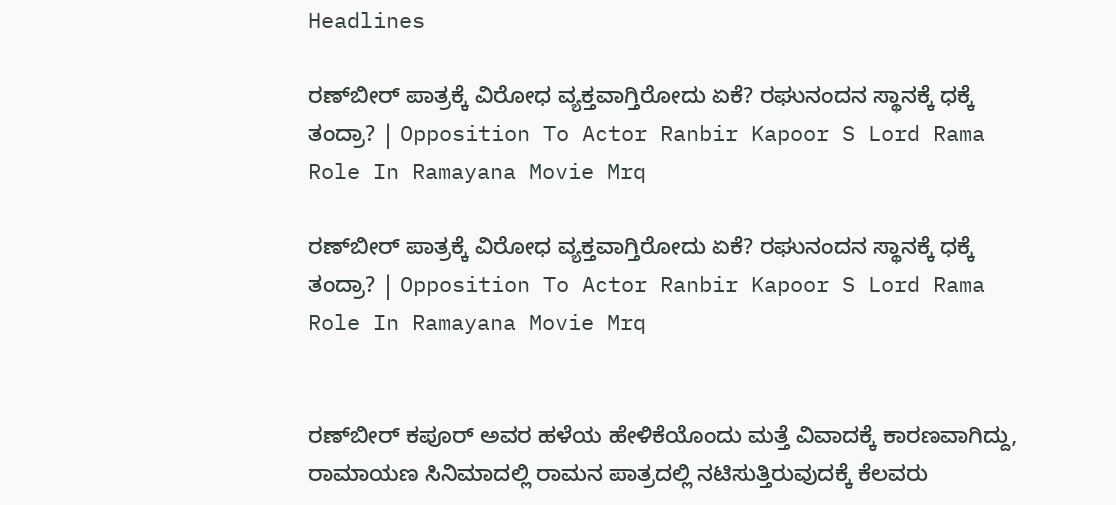Headlines

ರಣ್‌ಬೀರ್ ಪಾತ್ರಕ್ಕೆ ವಿರೋಧ ವ್ಯಕ್ತವಾಗ್ತಿರೋದು ಏಕೆ? ರಘುನಂದನ ಸ್ಥಾನಕ್ಕೆ ಧಕ್ಕೆ ತಂದ್ರಾ? | Opposition To Actor Ranbir Kapoor S Lord Rama Role In Ramayana Movie Mrq

ರಣ್‌ಬೀರ್ ಪಾತ್ರಕ್ಕೆ ವಿರೋಧ ವ್ಯಕ್ತವಾಗ್ತಿರೋದು ಏಕೆ? ರಘುನಂದನ ಸ್ಥಾನಕ್ಕೆ ಧಕ್ಕೆ ತಂದ್ರಾ? | Opposition To Actor Ranbir Kapoor S Lord Rama Role In Ramayana Movie Mrq


ರಣ್‌ಬೀರ್ ಕಪೂರ್ ಅವರ ಹಳೆಯ ಹೇಳಿಕೆಯೊಂದು ಮತ್ತೆ ವಿವಾದಕ್ಕೆ ಕಾರಣವಾಗಿದ್ದು, ರಾಮಾಯಣ ಸಿನಿಮಾದಲ್ಲಿ ರಾಮನ ಪಾತ್ರದಲ್ಲಿ ನಟಿಸುತ್ತಿರುವುದಕ್ಕೆ ಕೆಲವರು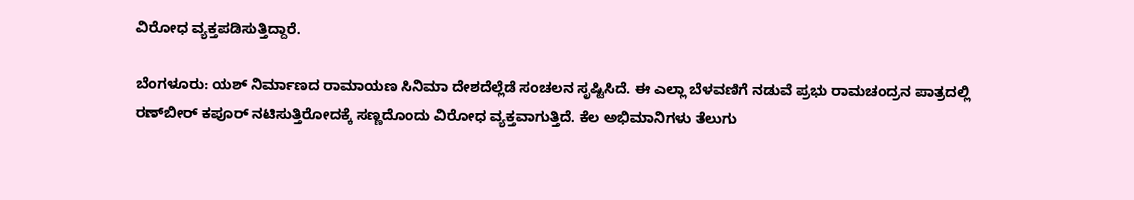ವಿರೋಧ ವ್ಯಕ್ತಪಡಿಸುತ್ತಿದ್ದಾರೆ.

ಬೆಂಗಳೂರು: ಯಶ್ ನಿರ್ಮಾಣದ ರಾಮಾಯಣ ಸಿನಿಮಾ ದೇಶದೆಲ್ಲೆಡೆ ಸಂಚಲನ ಸೃಷ್ಟಿಸಿದೆ. ಈ ಎಲ್ಲಾ ಬೆಳವಣಿಗೆ ನಡುವೆ ಪ್ರಭು ರಾಮಚಂದ್ರನ ಪಾತ್ರದಲ್ಲಿ ರಣ್‌ಬೀರ್ ಕಪೂರ್ ನಟಿಸುತ್ತಿರೋದಕ್ಕೆ ಸಣ್ಣದೊಂದು ವಿರೋಧ ವ್ಯಕ್ತವಾಗುತ್ತಿದೆ. ಕೆಲ ಅಭಿಮಾನಿಗಳು ತೆಲುಗು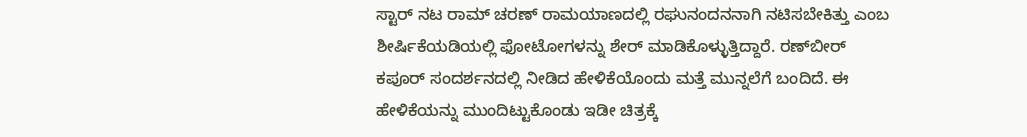ಸ್ಟಾರ್ ನಟ ರಾಮ್‌ ಚರಣ್‌ ರಾಮಯಾಣದಲ್ಲಿ ರಘುನಂದನನಾಗಿ ನಟಿಸಬೇಕಿತ್ತು ಎಂಬ ಶೀರ್ಷಿಕೆಯಡಿಯಲ್ಲಿ ಫೋಟೋಗಳನ್ನು ಶೇರ್ ಮಾಡಿಕೊಳ್ಳುತ್ತಿದ್ದಾರೆ. ರಣ್‌ಬೀರ್ ಕಪೂರ್ ಸಂದರ್ಶನದಲ್ಲಿ ನೀಡಿದ ಹೇಳಿಕೆಯೊಂದು ಮತ್ತೆ ಮುನ್ನಲೆಗೆ ಬಂದಿದೆ. ಈ ಹೇಳಿಕೆಯನ್ನು ಮುಂದಿಟ್ಟುಕೊಂಡು ಇಡೀ ಚಿತ್ರಕ್ಕೆ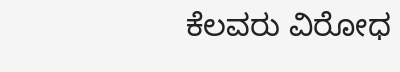ಕೆಲವರು ವಿರೋಧ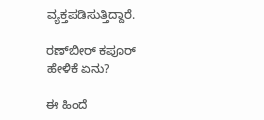ವ್ಯಕ್ತಪಡಿಸುತ್ತಿದ್ದಾರೆ.

ರಣ್‌ಬೀರ್ ಕಪೂರ್ ಹೇಳಿಕೆ ಏನು?

ಈ ಹಿಂದೆ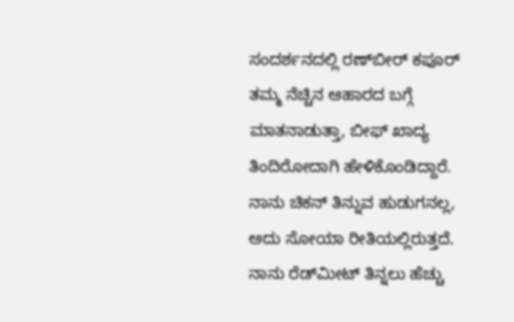ಸಂದರ್ಶನದಲ್ಲಿ ರಣ್‌ಬೀರ್ ಕಪೂರ್ ತಮ್ಮ ನೆಚ್ಚಿನ ಆಹಾರದ ಬಗ್ಗೆ ಮಾತನಾಡುತ್ತಾ, ಬೀಫ್‌ ಖಾದ್ಯ ತಿಂದಿರೋದಾಗಿ ಹೇಳಿಕೊಂಡಿದ್ದಾರೆ. ನಾನು ಚಿಕನ್ ತಿನ್ನುವ ಹುಡುಗನಲ್ಲ, ಅದು ಸೋಯಾ ರೀತಿಯಲ್ಲಿರುತ್ತದೆ. ನಾನು ರೆಡ್‌ಮೀಟ್ ತಿನ್ನಲು ಹೆಚ್ಚು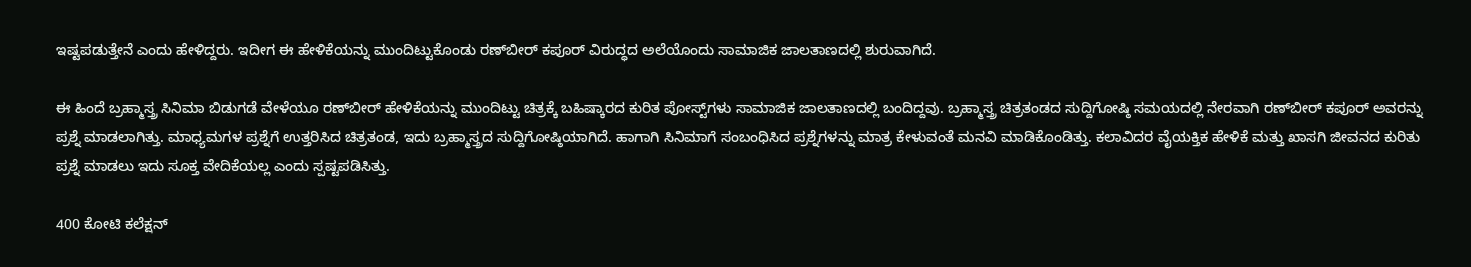ಇಷ್ಟಪಡುತ್ತೇನೆ ಎಂದು ಹೇಳಿದ್ದರು. ಇದೀಗ ಈ ಹೇಳಿಕೆಯನ್ನು ಮುಂದಿಟ್ಟುಕೊಂಡು ರಣ್‌ಬೀರ್ ಕಪೂರ್ ವಿರುದ್ಧದ ಅಲೆಯೊಂದು ಸಾಮಾಜಿಕ ಜಾಲತಾಣದಲ್ಲಿ ಶುರುವಾಗಿದೆ.

ಈ ಹಿಂದೆ ಬ್ರಹ್ಮಾಸ್ತ್ರ ಸಿನಿಮಾ ಬಿಡುಗಡೆ ವೇಳೆಯೂ ರಣ್‌ಬೀರ್ ಹೇಳಿಕೆಯನ್ನು ಮುಂದಿಟ್ಟು ಚಿತ್ರಕ್ಕೆ ಬಹಿಷ್ಕಾರದ ಕುರಿತ ಪೋಸ್ಟ್‌ಗಳು ಸಾಮಾಜಿಕ ಜಾಲತಾಣದಲ್ಲಿ ಬಂದಿದ್ದವು. ಬ್ರಹ್ಮಾಸ್ತ್ರ ಚಿತ್ರತಂಡದ ಸುದ್ದಿಗೋಷ್ಠಿ ಸಮಯದಲ್ಲಿ ನೇರವಾಗಿ ರಣ್‌ಬೀರ್ ಕಪೂರ್ ಅವರನ್ನು ಪ್ರಶ್ನೆ ಮಾಡಲಾಗಿತ್ತು. ಮಾಧ್ಯಮಗಳ ಪ್ರಶ್ನೆಗೆ ಉತ್ತರಿಸಿದ ಚಿತ್ರತಂಡ, ಇದು ಬ್ರಹ್ಮಾಸ್ತ್ರದ ಸುದ್ದಿಗೋಷ್ಠಿಯಾಗಿದೆ. ಹಾಗಾಗಿ ಸಿನಿಮಾಗೆ ಸಂಬಂಧಿಸಿದ ಪ್ರಶ್ನೆಗಳನ್ನು ಮಾತ್ರ ಕೇಳುವಂತೆ ಮನವಿ ಮಾಡಿಕೊಂಡಿತ್ತು. ಕಲಾವಿದರ ವೈಯಕ್ತಿಕ ಹೇಳಿಕೆ ಮತ್ತು ಖಾಸಗಿ ಜೀವನದ ಕುರಿತು ಪ್ರಶ್ನೆ ಮಾಡಲು ಇದು ಸೂಕ್ತ ವೇದಿಕೆಯಲ್ಲ ಎಂದು ಸ್ಪಷ್ಟಪಡಿಸಿತ್ತು.

400 ಕೋಟಿ ಕಲೆಕ್ಷನ್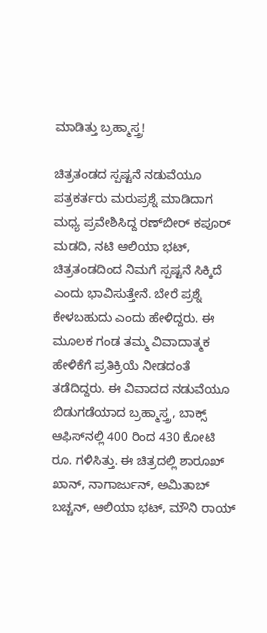ಮಾಡಿತ್ತು ಬ್ರಹ್ಮಾಸ್ತ್ರ!

ಚಿತ್ರತಂಡದ ಸ್ಪಷ್ಟನೆ ನಡುವೆಯೂ ಪತ್ರಕರ್ತರು ಮರುಪ್ರಶ್ನೆ ಮಾಡಿದಾಗ ಮಧ್ಯ ಪ್ರವೇಶಿಸಿದ್ದ ರಣ್‌ಬೀರ್ ಕಪೂರ್ ಮಡದಿ, ನಟಿ ಆಲಿಯಾ ಭಟ್, ಚಿತ್ರತಂಡದಿಂದ ನಿಮಗೆ ಸ್ಪಷ್ಟನೆ ಸಿಕ್ಕಿದೆ ಎಂದು ಭಾವಿಸುತ್ತೇನೆ. ಬೇರೆ ಪ್ರಶ್ನೆ ಕೇಳಬಹುದು ಎಂದು ಹೇಳಿದ್ದರು. ಈ ಮೂಲಕ ಗಂಡ ತಮ್ಮ ವಿವಾದಾತ್ಮಕ ಹೇಳಿಕೆಗೆ ಪ್ರತಿಕ್ರಿಯೆ ನೀಡದಂತೆ ತಡೆದಿದ್ದರು. ಈ ವಿವಾದದ ನಡುವೆಯೂ ಬಿಡುಗಡೆಯಾದ ಬ್ರಹ್ಮಾಸ್ತ್ರ, ಬಾಕ್ಸ್ ಆಫಿಸ್‌ನಲ್ಲಿ 400 ರಿಂದ 430 ಕೋಟಿ ರೂ. ಗಳಿಸಿತ್ತು. ಈ ಚಿತ್ರದಲ್ಲಿ ಶಾರೂಖ್ ಖಾನ್, ನಾಗಾರ್ಜುನ್, ಅಮಿತಾಬ್ ಬಚ್ಚನ್, ಆಲಿಯಾ ಭಟ್, ಮೌನಿ ರಾಯ್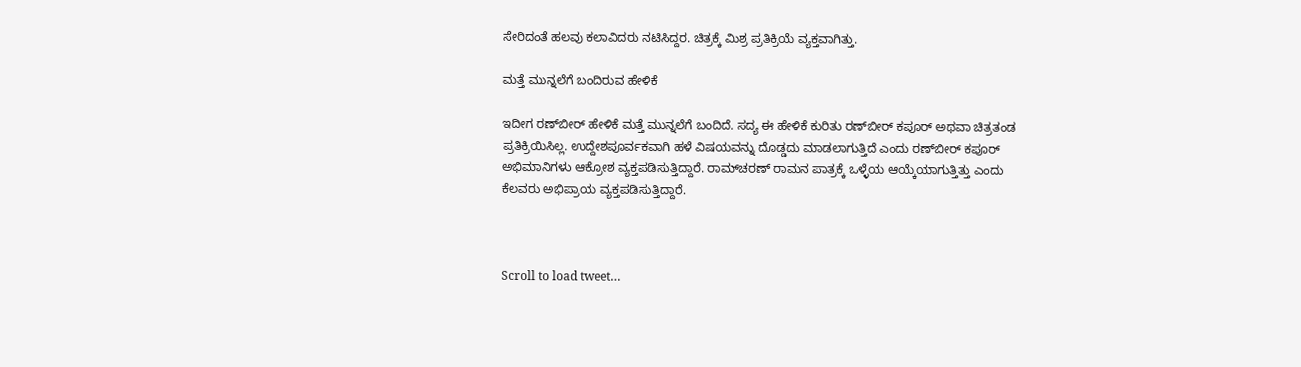ಸೇರಿದಂತೆ ಹಲವು ಕಲಾವಿದರು ನಟಿಸಿದ್ದರ. ಚಿತ್ರಕ್ಕೆ ಮಿಶ್ರ ಪ್ರತಿಕ್ರಿಯೆ ವ್ಯಕ್ತವಾಗಿತ್ತು.

ಮತ್ತೆ ಮುನ್ನಲೆಗೆ ಬಂದಿರುವ ಹೇಳಿಕೆ

ಇದೀಗ ರಣ್‌ಬೀರ್ ಹೇಳಿಕೆ ಮತ್ತೆ ಮುನ್ನಲೆಗೆ ಬಂದಿದೆ. ಸದ್ಯ ಈ ಹೇಳಿಕೆ ಕುರಿತು ರಣ್‌ಬೀರ್ ಕಪೂರ್ ಅಥವಾ ಚಿತ್ರತಂಡ ಪ್ರತಿಕ್ರಿಯಿಸಿಲ್ಲ. ಉದ್ದೇಶಪೂರ್ವಕವಾಗಿ ಹಳೆ ವಿಷಯವನ್ನು ದೊಡ್ಡದು ಮಾಡಲಾಗುತ್ತಿದೆ ಎಂದು ರಣ್‌ಬೀರ್ ಕಪೂರ್ ಅಭಿಮಾನಿಗಳು ಆಕ್ರೋಶ ವ್ಯಕ್ತಪಡಿಸುತ್ತಿದ್ದಾರೆ. ರಾಮ್‌ಚರಣ್ ರಾಮನ ಪಾತ್ರಕ್ಕೆ ಒಳ್ಳೆಯ ಆಯ್ಕೆಯಾಗುತ್ತಿತ್ತು ಎಂದು ಕೆಲವರು ಅಭಿಪ್ರಾಯ ವ್ಯಕ್ತಪಡಿಸುತ್ತಿದ್ದಾರೆ.



Scroll to load tweet…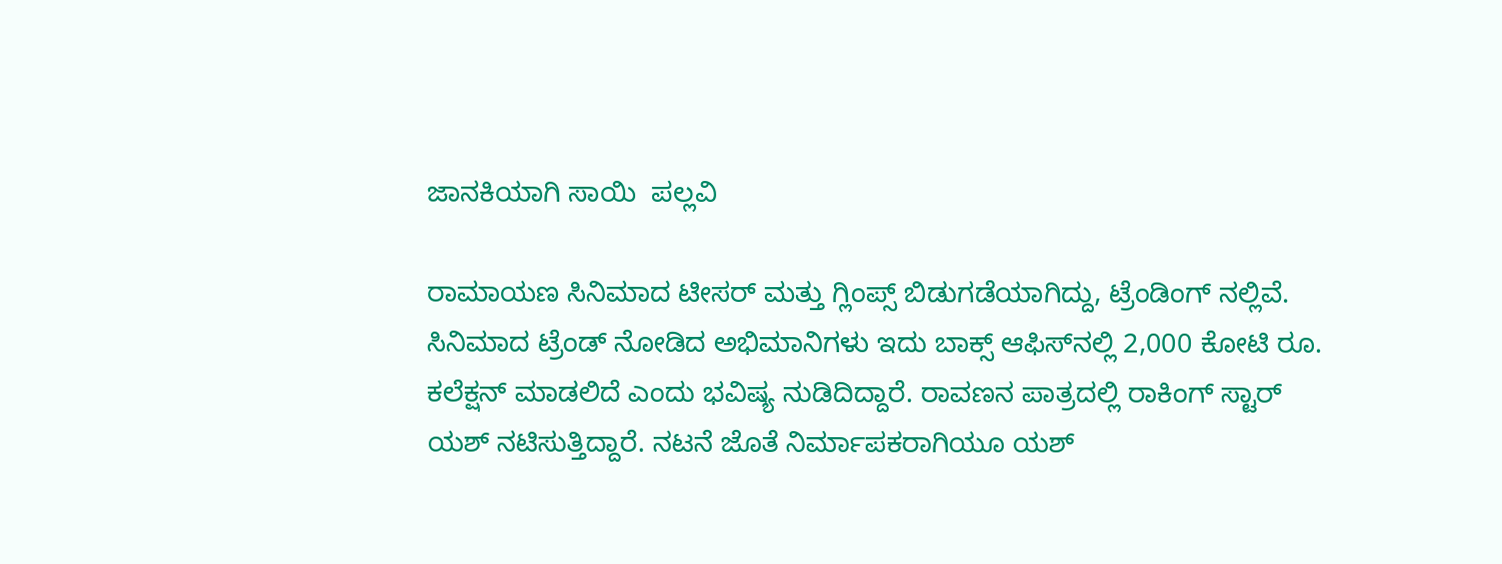ಜಾನಕಿಯಾಗಿ ಸಾಯಿ  ಪಲ್ಲವಿ

ರಾಮಾಯಣ ಸಿನಿಮಾದ ಟೀಸರ್ ಮತ್ತು ಗ್ಲಿಂಪ್ಸ್ ಬಿಡುಗಡೆಯಾಗಿದ್ದು, ಟ್ರೆಂಡಿಂಗ್ ನಲ್ಲಿವೆ. ಸಿನಿಮಾದ ಟ್ರೆಂಡ್ ನೋಡಿದ ಅಭಿಮಾನಿಗಳು ಇದು ಬಾಕ್ಸ್ ಆಫಿಸ್‌ನಲ್ಲಿ 2,000 ಕೋಟಿ ರೂ. ಕಲೆಕ್ಷನ್ ಮಾಡಲಿದೆ ಎಂದು ಭವಿಷ್ಯ ನುಡಿದಿದ್ದಾರೆ. ರಾವಣನ ಪಾತ್ರದಲ್ಲಿ ರಾಕಿಂಗ್ ಸ್ಟಾರ್ ಯಶ್ ನಟಿಸುತ್ತಿದ್ದಾರೆ. ನಟನೆ ಜೊತೆ ನಿರ್ಮಾಪಕರಾಗಿಯೂ ಯಶ್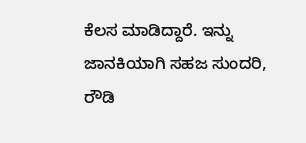ಕೆಲಸ ಮಾಡಿದ್ದಾರೆ. ಇನ್ನು ಜಾನಕಿಯಾಗಿ ಸಹಜ ಸುಂದರಿ, ರೌಡಿ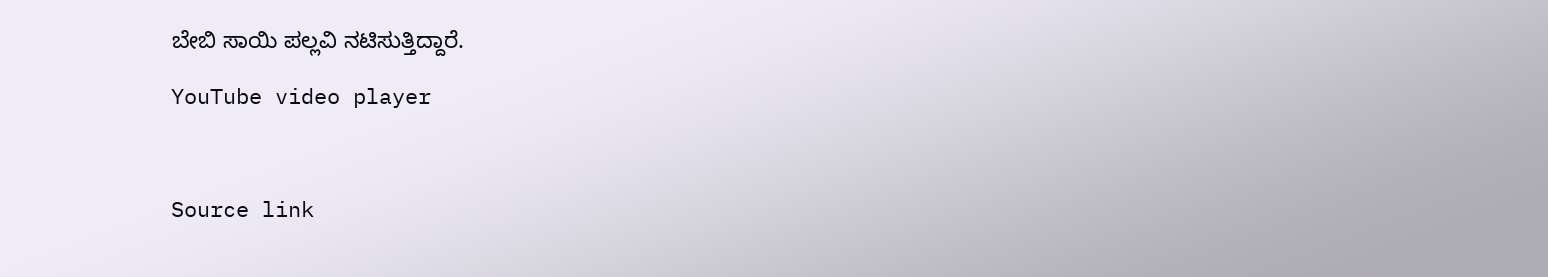ಬೇಬಿ ಸಾಯಿ ಪಲ್ಲವಿ ನಟಿಸುತ್ತಿದ್ದಾರೆ.

YouTube video player



Source link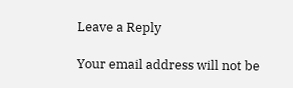Leave a Reply

Your email address will not be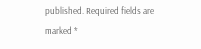published. Required fields are marked *